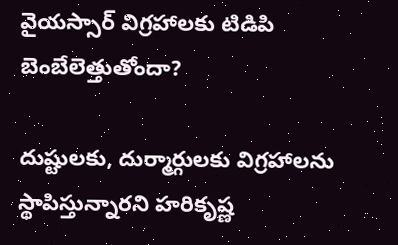వైయస్సార్ విగ్రహాలకు టిడిపి బెంబేలెత్తుతోందా?

దుష్టులకు, దుర్మార్గులకు విగ్రహాలను స్థాపిస్తున్నారని హరికృష్ణ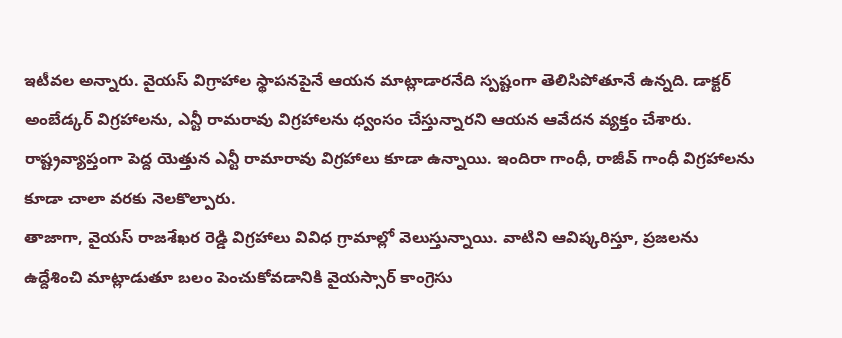ఇటీవల అన్నారు. వైయస్ విగ్రాహాల స్థాపనపైనే ఆయన మాట్లాడారనేది స్పష్టంగా తెలిసిపోతూనే ఉన్నది. డాక్టర్ అంబేడ్కర్ విగ్రహాలను, ఎన్టీ రామరావు విగ్రహాలను ధ్వంసం చేస్తున్నారని ఆయన ఆవేదన వ్యక్తం చేశారు. రాష్ట్రవ్యాప్తంగా పెద్ద యెత్తున ఎన్టీ రామారావు విగ్రహాలు కూడా ఉన్నాయి. ఇందిరా గాంధీ, రాజీవ్ గాంధీ విగ్రహాలను కూడా చాలా వరకు నెలకొల్పారు.
తాజాగా, వైయస్ రాజశేఖర రెడ్డి విగ్రహాలు వివిధ గ్రామాల్లో వెలుస్తున్నాయి. వాటిని ఆవిష్కరిస్తూ, ప్రజలను ఉద్దేశించి మాట్లాడుతూ బలం పెంచుకోవడానికి వైయస్సార్ కాంగ్రెసు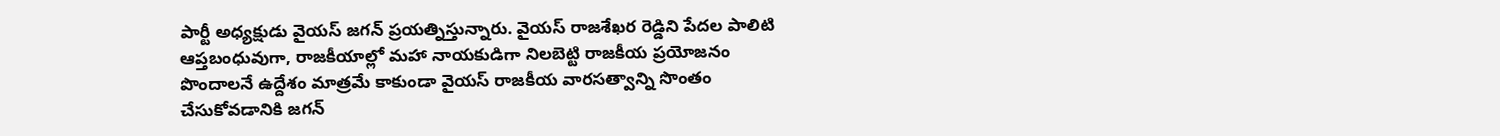పార్టీ అధ్యక్షుడు వైయస్ జగన్ ప్రయత్నిస్తున్నారు. వైయస్ రాజశేఖర రెడ్డిని పేదల పాలిటి ఆప్తబంధువుగా, రాజకీయాల్లో మహా నాయకుడిగా నిలబెట్టి రాజకీయ ప్రయోజనం పొందాలనే ఉద్దేశం మాత్రమే కాకుండా వైయస్ రాజకీయ వారసత్వాన్ని సొంతం చేసుకోవడానికి జగన్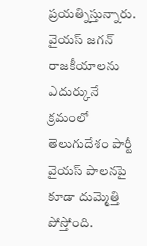ప్రయత్నిస్తున్నారు.
వైయస్ జగన్ రాజకీయాలను ఎదుర్కునే క్రమంలో తెలుగుదేశం పార్టీ వైయస్ పాలనపై కూడా దుమ్మెత్తి పోస్తోంది.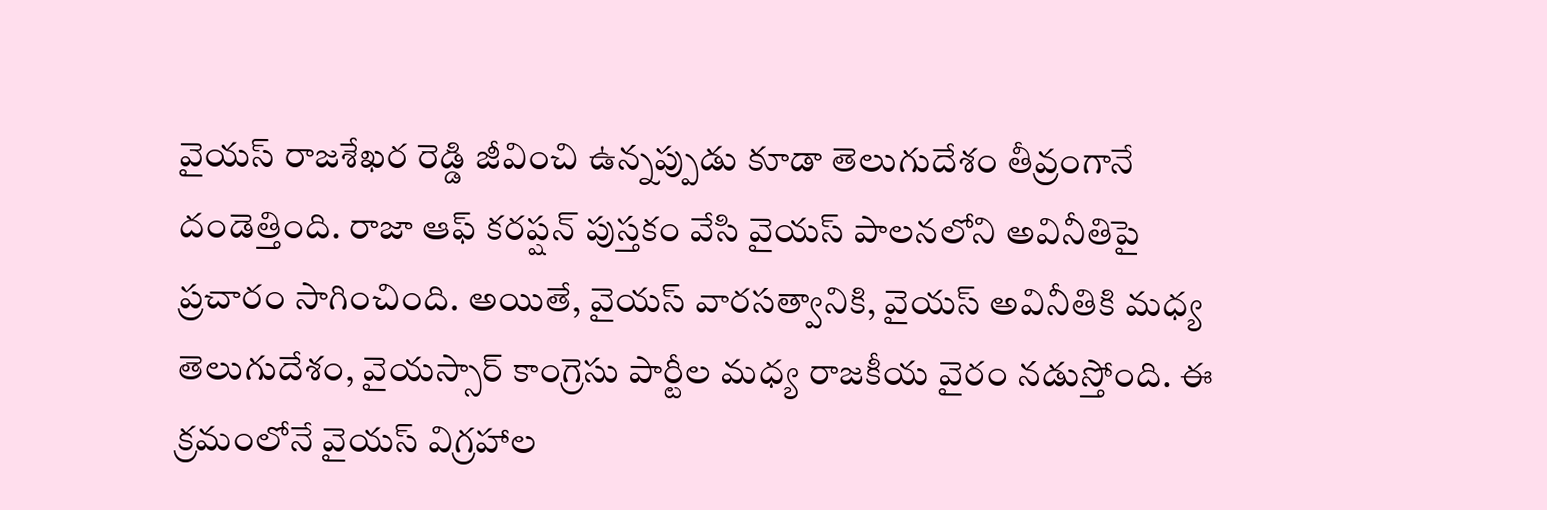వైయస్ రాజశేఖర రెడ్డి జీవించి ఉన్నప్పుడు కూడా తెలుగుదేశం తీవ్రంగానే దండెత్తింది. రాజా ఆఫ్ కరప్షన్ పుస్తకం వేసి వైయస్ పాలనలోని అవినీతిపై ప్రచారం సాగించింది. అయితే, వైయస్ వారసత్వానికి, వైయస్ అవినీతికి మధ్య తెలుగుదేశం, వైయస్సార్ కాంగ్రెసు పార్టీల మధ్య రాజకీయ వైరం నడుస్తోంది. ఈ క్రమంలోనే వైయస్ విగ్రహాల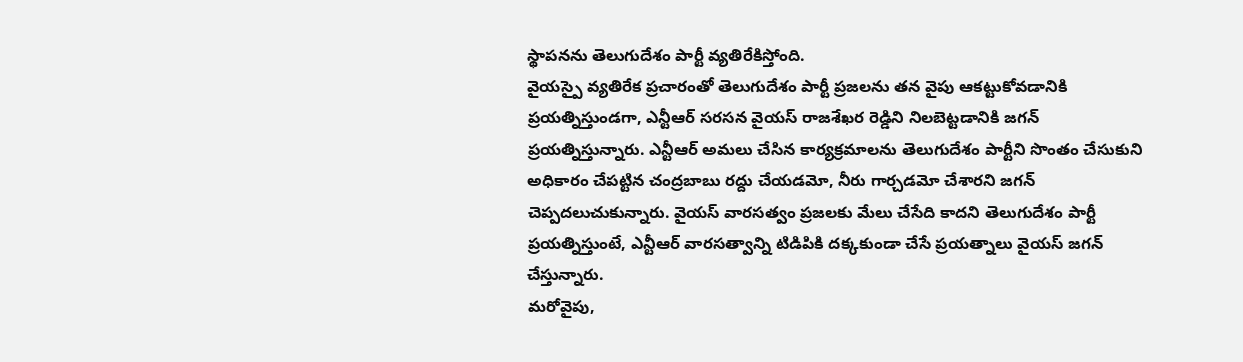స్థాపనను తెలుగుదేశం పార్టీ వ్యతిరేకిస్తోంది.
వైయస్పై వ్యతిరేక ప్రచారంతో తెలుగుదేశం పార్టీ ప్రజలను తన వైపు ఆకట్టుకోవడానికి ప్రయత్నిస్తుండగా, ఎన్టీఆర్ సరసన వైయస్ రాజశేఖర రెడ్డిని నిలబెట్టడానికి జగన్ ప్రయత్నిస్తున్నారు. ఎన్టీఆర్ అమలు చేసిన కార్యక్రమాలను తెలుగుదేశం పార్టీని సొంతం చేసుకుని అధికారం చేపట్టిన చంద్రబాబు రద్దు చేయడమో, నీరు గార్చడమో చేశారని జగన్ చెప్పదలుచుకున్నారు. వైయస్ వారసత్వం ప్రజలకు మేలు చేసేది కాదని తెలుగుదేశం పార్టీ ప్రయత్నిస్తుంటే, ఎన్టీఆర్ వారసత్వాన్ని టిడిపికి దక్కకుండా చేసే ప్రయత్నాలు వైయస్ జగన్ చేస్తున్నారు.
మరోవైపు,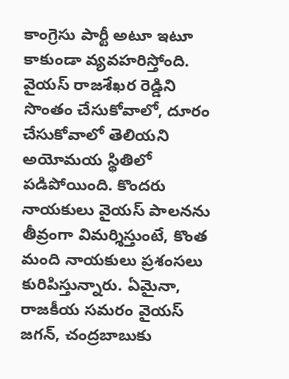కాంగ్రెసు పార్టీ అటూ ఇటూ కాకుండా వ్యవహరిస్తోంది. వైయస్ రాజశేఖర రెడ్డిని సొంతం చేసుకోవాలో, దూరం చేసుకోవాలో తెలియని అయోమయ స్థితిలో పడిపోయింది. కొందరు నాయకులు వైయస్ పాలనను తీవ్రంగా విమర్శిస్తుంటే, కొంత మంది నాయకులు ప్రశంసలు కురిపిస్తున్నారు. ఏమైనా, రాజకీయ సమరం వైయస్ జగన్, చంద్రబాబుకు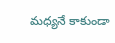మధ్యనే కాకుండా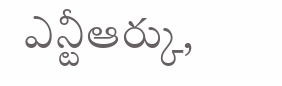ఎన్టీఆర్కు,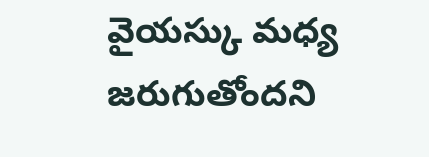వైయస్కు మధ్య జరుగుతోందని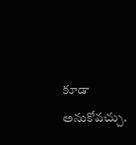కూడా అనుకోవచ్చు.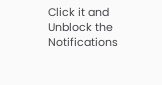Click it and Unblock the Notifications